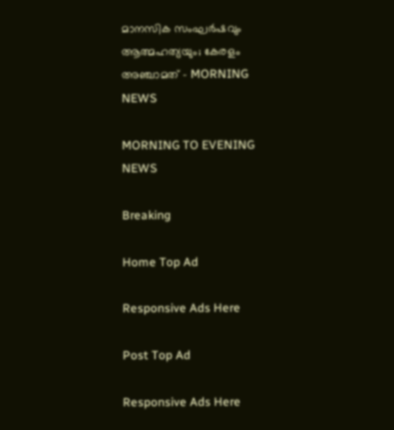മാനസിക സംഘർഷവും ആത്മഹത്യയും; കേരളം അഞ്ചാമത് - MORNING NEWS

MORNING TO EVENING NEWS

Breaking

Home Top Ad

Responsive Ads Here

Post Top Ad

Responsive Ads Here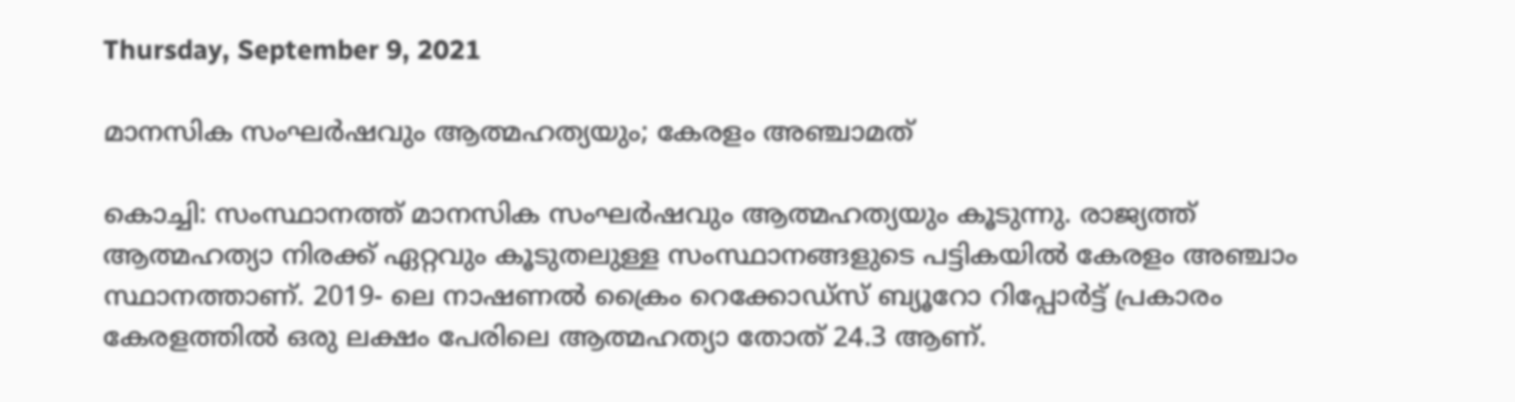Thursday, September 9, 2021

മാനസിക സംഘർഷവും ആത്മഹത്യയും; കേരളം അഞ്ചാമത്

കൊച്ചി: സംസ്ഥാനത്ത് മാനസിക സംഘർഷവും ആത്മഹത്യയും കൂടുന്നു. രാജ്യത്ത് ആത്മഹത്യാ നിരക്ക് ഏറ്റവും കൂടുതലുള്ള സംസ്ഥാനങ്ങളുടെ പട്ടികയിൽ കേരളം അഞ്ചാം സ്ഥാനത്താണ്. 2019- ലെ നാഷണൽ ക്രൈം റെക്കോഡ്‌സ് ബ്യൂറോ റിപ്പോർട്ട് പ്രകാരം കേരളത്തിൽ ഒരു ലക്ഷം പേരിലെ ആത്മഹത്യാ തോത് 24.3 ആണ്.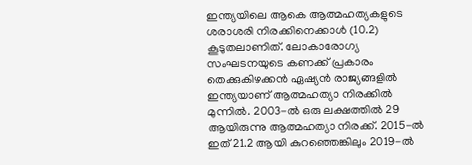ഇന്ത്യയിലെ ആകെ ആത്മഹത്യകളുടെ ശരാശരി നിരക്കിനെക്കാൾ (10.2) കൂടുതലാണിത്. ലോകാരോഗ്യ സംഘടനയുടെ കണക്ക് പ്രകാരം തെക്കുകിഴക്കൻ ഏഷ്യൻ രാജ്യങ്ങളിൽ ഇന്ത്യയാണ് ആത്മഹത്യാ നിരക്കിൽ മുന്നിൽ. 2003-ൽ ഒരു ലക്ഷത്തിൽ 29 ആയിരുന്നു ആത്മഹത്യാ നിരക്ക്. 2015-ൽ ഇത് 21.2 ആയി കുറഞ്ഞെങ്കിലും 2019-ൽ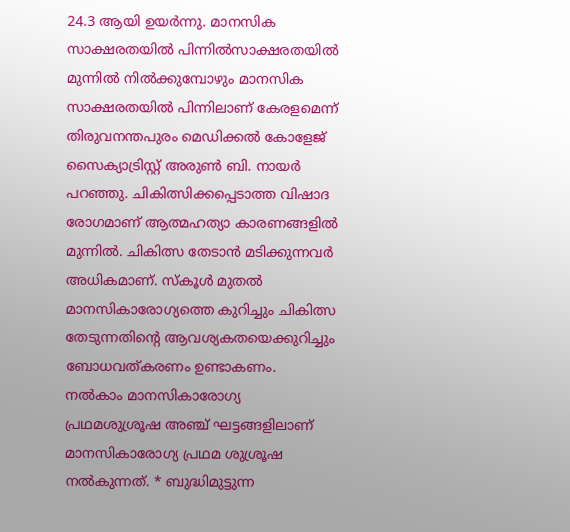24.3 ആയി ഉയർന്നു. മാനസിക സാക്ഷരതയിൽ പിന്നിൽസാക്ഷരതയിൽ മുന്നിൽ നിൽക്കുമ്പോഴും മാനസിക സാക്ഷരതയിൽ പിന്നിലാണ് കേരളമെന്ന് തിരുവനന്തപുരം മെഡിക്കൽ കോളേജ് സൈക്യാട്രിസ്റ്റ് അരുൺ ബി. നായർ പറഞ്ഞു. ചികിത്സിക്കപ്പെടാത്ത വിഷാദ രോഗമാണ് ആത്മഹത്യാ കാരണങ്ങളിൽ മുന്നിൽ. ചികിത്സ തേടാൻ മടിക്കുന്നവർ അധികമാണ്. സ്കൂൾ മുതൽ മാനസികാരോഗ്യത്തെ കുറിച്ചും ചികിത്സ തേടുന്നതിന്റെ ആവശ്യകതയെക്കുറിച്ചും ബോധവത്കരണം ഉണ്ടാകണം.  നൽകാം മാനസികാരോഗ്യ പ്രഥമശുശ്രൂഷ അഞ്ച് ഘട്ടങ്ങളിലാണ് മാനസികാരോഗ്യ പ്രഥമ ശുശ്രൂഷ നൽകുന്നത്. * ബുദ്ധിമുട്ടുന്ന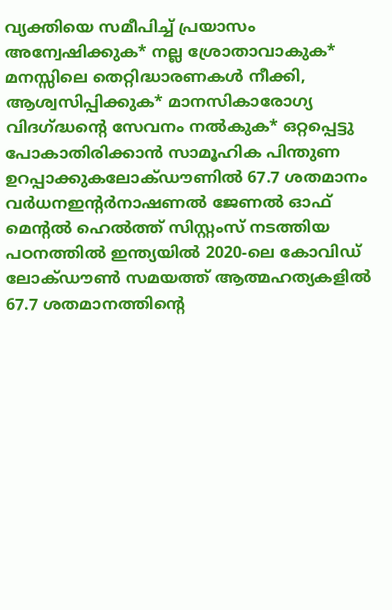വ്യക്തിയെ സമീപിച്ച് പ്രയാസം അന്വേഷിക്കുക* നല്ല ശ്രോതാവാകുക* മനസ്സിലെ തെറ്റിദ്ധാരണകൾ നീക്കി, ആശ്വസിപ്പിക്കുക* മാനസികാരോഗ്യ വിദഗ്ദ്ധന്റെ സേവനം നൽകുക* ഒറ്റപ്പെട്ടു പോകാതിരിക്കാൻ സാമൂഹിക പിന്തുണ ഉറപ്പാക്കുകലോക്ഡൗണിൽ 67.7 ശതമാനം വർധനഇന്റർനാഷണൽ ജേണൽ ഓഫ് മെന്റൽ ഹെൽത്ത് സിസ്റ്റംസ് നടത്തിയ പഠനത്തിൽ ഇന്ത്യയിൽ 2020-ലെ കോവിഡ് ലോക്‌ഡൗൺ സമയത്ത് ആത്മഹത്യകളിൽ 67.7 ശതമാനത്തിന്റെ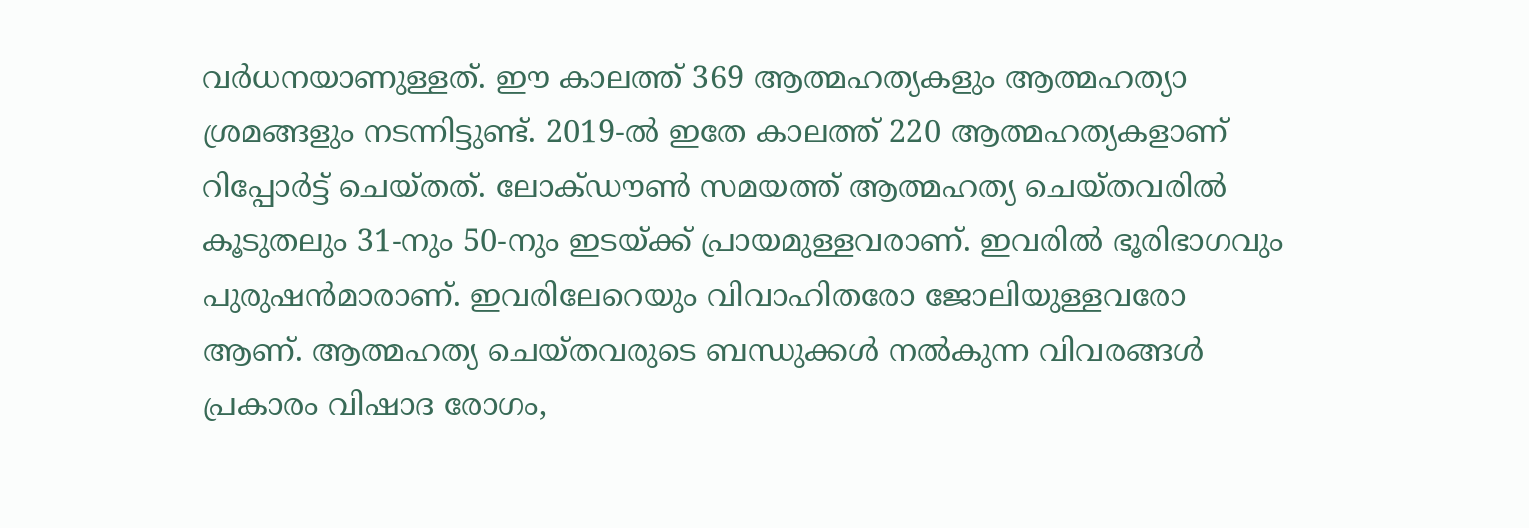വർധനയാണുള്ളത്. ഈ കാലത്ത് 369 ആത്മഹത്യകളും ആത്മഹത്യാ ശ്രമങ്ങളും നടന്നിട്ടുണ്ട്. 2019-ൽ ഇതേ കാലത്ത് 220 ആത്മഹത്യകളാണ് റിപ്പോർട്ട് ചെയ്തത്. ലോക്‌ഡൗൺ സമയത്ത് ആത്മഹത്യ ചെയ്തവരിൽ കൂടുതലും 31-നും 50-നും ഇടയ്ക്ക് പ്രായമുള്ളവരാണ്. ഇവരിൽ ഭൂരിഭാഗവും പുരുഷൻമാരാണ്. ഇവരിലേറെയും വിവാഹിതരോ ജോലിയുള്ളവരോ ആണ്. ആത്മഹത്യ ചെയ്തവരുടെ ബന്ധുക്കൾ നൽകുന്ന വിവരങ്ങൾ പ്രകാരം വിഷാദ രോഗം,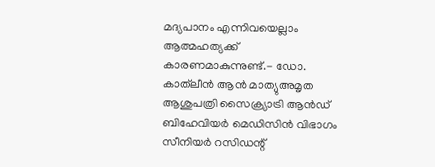മദ്യപാനം എന്നിവയെല്ലാം ആത്മഹത്യക്ക്‌ കാരണമാകുന്നുണ്ട്.- ഡോ. കാത്‌ലീൻ ആൻ മാത്യുഅമൃത ആശുപത്രി സൈക്ര്യാട്രി ആൻഡ് ബിഹേവിയർ മെഡിസിൻ വിഭാഗം സീനിയർ റസിഡന്റ്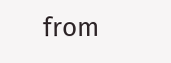from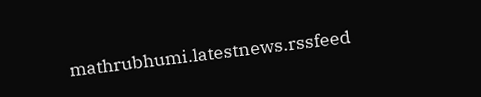mathrubhumi.latestnews.rssfeed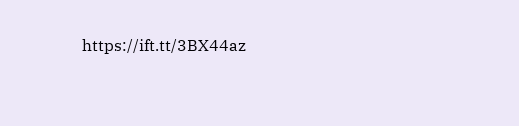https://ift.tt/3BX44az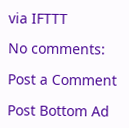via IFTTT

No comments:

Post a Comment

Post Bottom Ad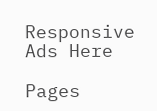Responsive Ads Here

Pages